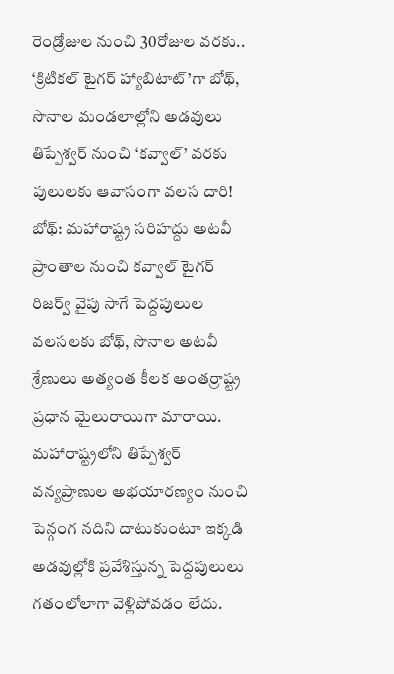రెండ్రోజుల నుంచి 30రోజుల వరకు.. ‘క్రిటికల్ టైగర్ హ్యాబిటాట్’గా బోథ్, సొనాల మండలాల్లోని అడవులు తిప్పేశ్వర్ నుంచి ‘కవ్వాల్’ వరకు పులులకు ఆవాసంగా వలస దారి!
బోథ్: మహారాష్ట్ర సరిహద్దు అటవీ ప్రాంతాల నుంచి కవ్వాల్ టైగర్ రిజర్వ్ వైపు సాగే పెద్దపులుల వలసలకు బోథ్, సొనాల అటవీ శ్రేణులు అత్యంత కీలక అంతర్రాష్ట్ర ప్రధాన మైలురాయిగా మారాయి. మహారాష్ట్రలోని తిప్పేశ్వర్ వన్యప్రాణుల అభయారణ్యం నుంచి పెన్గంగ నదిని దాటుకుంటూ ఇక్కడి అడవుల్లోకి ప్రవేశిస్తున్న పెద్దపులులు గతంలోలాగా వెళ్లిపోవడం లేదు.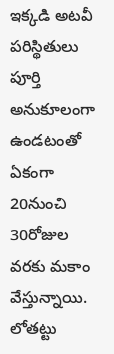ఇక్కడి అటవీ పరిస్థితులు పూర్తి అనుకూలంగా ఉండటంతో ఏకంగా 20నుంచి 30రోజుల వరకు మకాం వేస్తున్నాయి. లోతట్టు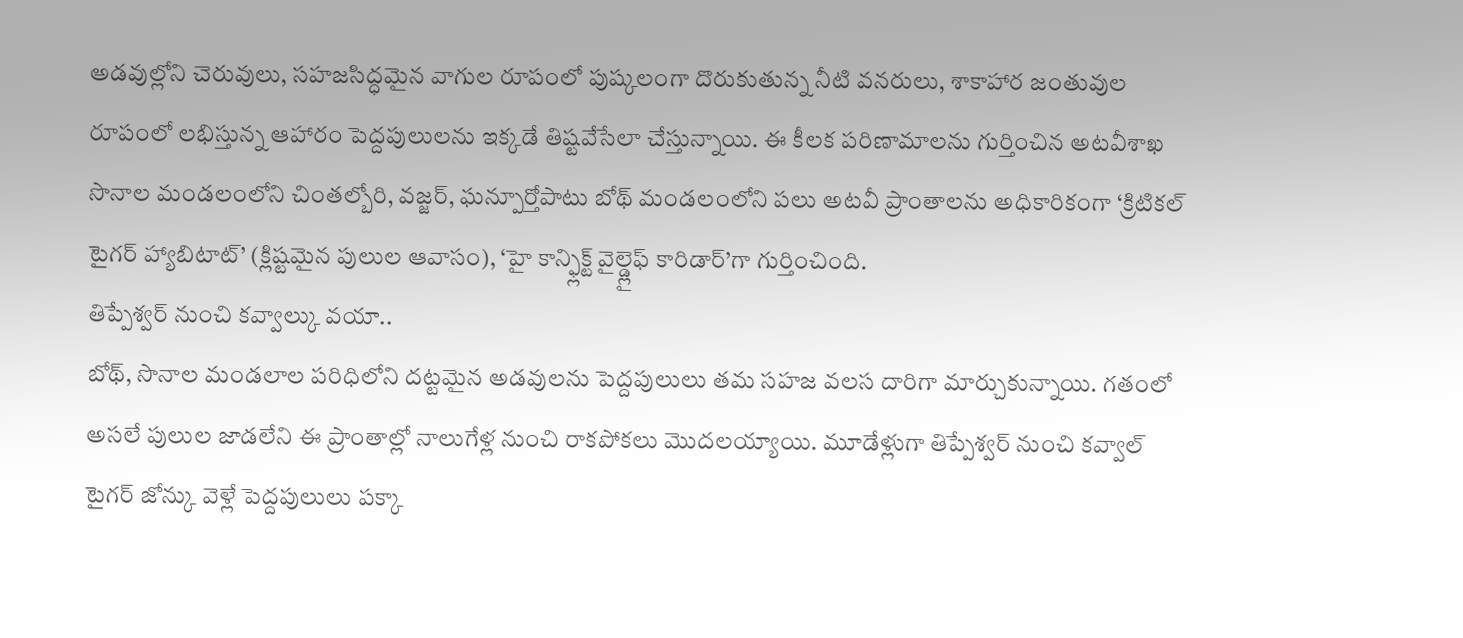అడవుల్లోని చెరువులు, సహజసిద్ధమైన వాగుల రూపంలో పుష్కలంగా దొరుకుతున్న నీటి వనరులు, శాకాహార జంతువుల రూపంలో లభిస్తున్న ఆహారం పెద్దపులులను ఇక్కడే తిష్టవేసేలా చేస్తున్నాయి. ఈ కీలక పరిణామాలను గుర్తించిన అటవీశాఖ సొనాల మండలంలోని చింతల్బోరి, వజ్జర్, ఘన్పూర్తోపాటు బోథ్ మండలంలోని పలు అటవీ ప్రాంతాలను అధికారికంగా ‘క్రిటికల్ టైగర్ హ్యాబిటాట్’ (క్లిష్టమైన పులుల ఆవాసం), ‘హై కాన్ఫ్లిక్ట్ వైల్డ్లైఫ్ కారిడార్’గా గుర్తించింది.
తిప్పేశ్వర్ నుంచి కవ్వాల్కు వయా..
బోథ్, సొనాల మండలాల పరిధిలోని దట్టమైన అడవులను పెద్దపులులు తమ సహజ వలస దారిగా మార్చుకున్నాయి. గతంలో అసలే పులుల జాడలేని ఈ ప్రాంతాల్లో నాలుగేళ్ల నుంచి రాకపోకలు మొదలయ్యాయి. మూడేళ్లుగా తిప్పేశ్వర్ నుంచి కవ్వాల్ టైగర్ జోన్కు వెళ్లే పెద్దపులులు పక్కా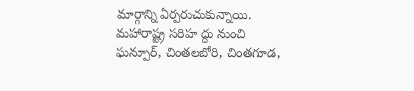మార్గాన్ని ఏర్పరుచుకున్నాయి. మహారాష్ట్ర సరిహ ద్దు నుంచి ఘన్పూర్, చింతలబోరి, చింతగూడ,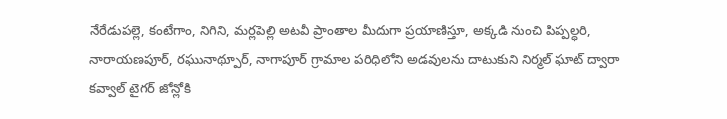నేరేడుపల్లె, కంటేగాం, నిగిని, మర్లపెల్లి అటవీ ప్రాంతాల మీదుగా ప్రయాణిస్తూ, అక్కడి నుంచి పిప్పల్ధరి, నారాయణపూర్, రఘునాథ్పూర్, నాగాపూర్ గ్రామాల పరిధిలోని అడవులను దాటుకుని నిర్మల్ ఘాట్ ద్వారా కవ్వాల్ టైగర్ జోన్లోకి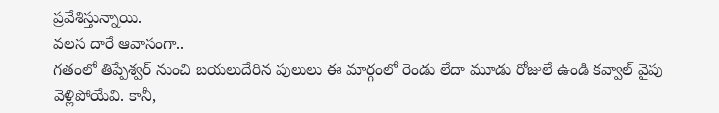ప్రవేశిస్తున్నాయి.
వలస దారే ఆవాసంగా..
గతంలో తిప్పేశ్వర్ నుంచి బయలుదేరిన పులులు ఈ మార్గంలో రెండు లేదా మూడు రోజులే ఉండి కవ్వాల్ వైపు వెళ్లిపోయేవి. కానీ,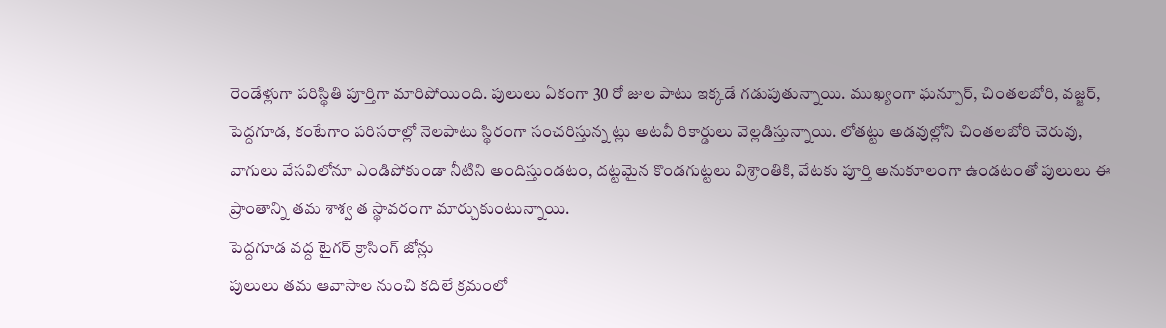రెండేళ్లుగా పరిస్థితి పూర్తిగా మారిపోయింది. పులులు ఏకంగా 30 రో జుల పాటు ఇక్కడే గడుపుతున్నాయి. ముఖ్యంగా ఘన్పూర్, చింతలబోరి, వజ్జర్, పెద్దగూడ, కంటేగాం పరిసరాల్లో నెలపాటు స్థిరంగా సంచరిస్తున్న ట్లు అటవీ రికార్డులు వెల్లడిస్తున్నాయి. లోతట్టు అడవుల్లోని చింతలబోరి చెరువు, వాగులు వేసవిలోనూ ఎండిపోకుండా నీటిని అందిస్తుండటం, దట్టమైన కొండగుట్టలు విశ్రాంతికి, వేటకు పూర్తి అనుకూలంగా ఉండటంతో పులులు ఈ ప్రాంతాన్ని తమ శాశ్వ త స్థావరంగా మార్చుకుంటున్నాయి.
పెద్దగూడ వద్ద టైగర్ క్రాసింగ్ జోన్లు
పులులు తమ ఆవాసాల నుంచి కదిలే క్రమంలో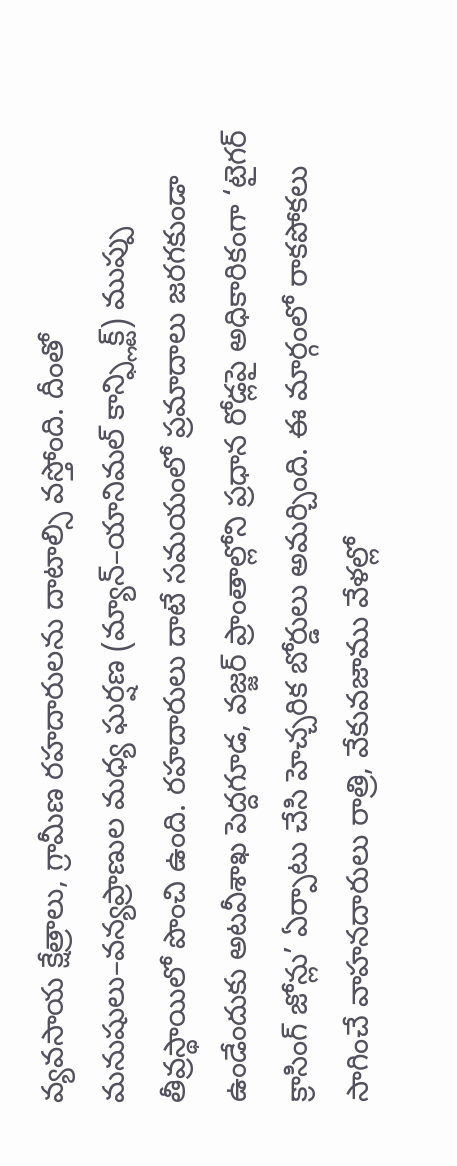వ్యవసాయ క్షేత్రాలు, గ్రామీణ రహదారులను దాటాల్సి వస్తోంది. దీంతో మనుషులు–వన్యప్రాణుల మధ్య ఘర్షణ (మ్యాన్–యానిమల్ కాన్ఫ్లిక్ట్) ముప్పు తీవ్రస్థాయిలో పొంచి ఉంది. రహదారులు దాటే సమయంలో ప్రమాదాలు జరగకుండా ఉండేందుకు అటవీశాఖ పెద్దగూడ, వజ్జర్ ప్రాంతాల్లోని ప్రధాన రోడ్లపై అధికారికంగా ‘టైగర్ క్రాసింగ్ జోన్లు’ ఏర్పాటు చేసి హెచ్చరిక బోర్డులు అమర్చింది. ఈ మార్గంలో రాకపోకలు సాగించే వాహనదారులు రాత్రి, వేకువజాము వేళల్లో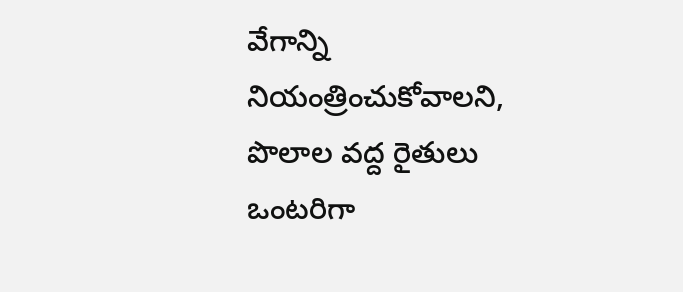వేగాన్ని నియంత్రించుకోవాలని, పొలాల వద్ద రైతులు ఒంటరిగా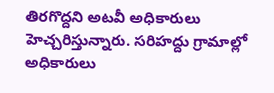తిరగొద్దని అటవీ అధికారులు హెచ్చరిస్తున్నారు. సరిహద్దు గ్రామాల్లో అధికారులు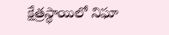క్షేత్రస్థాయిలో నిఘా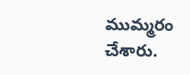ముమ్మరం చేశారు.